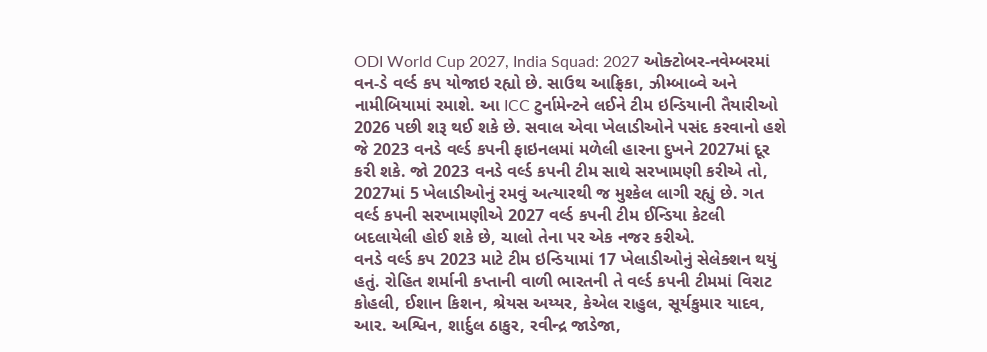ODI World Cup 2027, India Squad: 2027 ઓક્ટોબર-નવેમ્બરમાં વન-ડે વર્લ્ડ કપ યોજાઇ રહ્યો છે. સાઉથ આફ્રિકા, ઝીમ્બાબ્વે અને નામીબિયામાં રમાશે. આ ICC ટુર્નામેન્ટને લઈને ટીમ ઇન્ડિયાની તૈયારીઓ 2026 પછી શરૂ થઈ શકે છે. સવાલ એવા ખેલાડીઓને પસંદ કરવાનો હશે જે 2023 વનડે વર્લ્ડ કપની ફાઇનલમાં મળેલી હારના દુખને 2027માં દૂર કરી શકે. જો 2023 વનડે વર્લ્ડ કપની ટીમ સાથે સરખામણી કરીએ તો, 2027માં 5 ખેલાડીઓનું રમવું અત્યારથી જ મુશ્કેલ લાગી રહ્યું છે. ગત વર્લ્ડ કપની સરખામણીએ 2027 વર્લ્ડ કપની ટીમ ઈન્ડિયા કેટલી બદલાયેલી હોઈ શકે છે, ચાલો તેના પર એક નજર કરીએ.
વનડે વર્લ્ડ કપ 2023 માટે ટીમ ઇન્ડિયામાં 17 ખેલાડીઓનું સેલેક્શન થયું હતું. રોહિત શર્માની કપ્તાની વાળી ભારતની તે વર્લ્ડ કપની ટીમમાં વિરાટ કોહલી, ઈશાન કિશન, શ્રેયસ અય્યર, કેએલ રાહુલ, સૂર્યકુમાર યાદવ, આર. અશ્વિન, શાર્દુલ ઠાકુર, રવીન્દ્ર જાડેજા,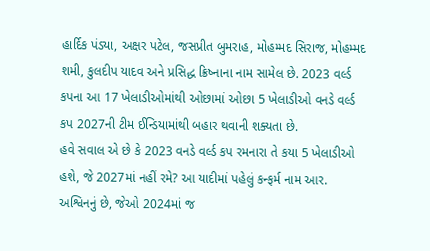હાર્દિક પંડ્યા, અક્ષર પટેલ, જસપ્રીત બુમરાહ, મોહમ્મદ સિરાજ, મોહમ્મદ શમી, કુલદીપ યાદવ અને પ્રસિદ્ધ ક્રિષ્નાના નામ સામેલ છે. 2023 વર્લ્ડ કપના આ 17 ખેલાડીઓમાંથી ઓછામાં ઓછા 5 ખેલાડીઓ વનડે વર્લ્ડ કપ 2027ની ટીમ ઈન્ડિયામાંથી બહાર થવાની શક્યતા છે.
હવે સવાલ એ છે કે 2023 વનડે વર્લ્ડ કપ રમનારા તે કયા 5 ખેલાડીઓ હશે, જે 2027માં નહીં રમે? આ યાદીમાં પહેલું કન્ફર્મ નામ આર. અશ્વિનનું છે, જેઓ 2024માં જ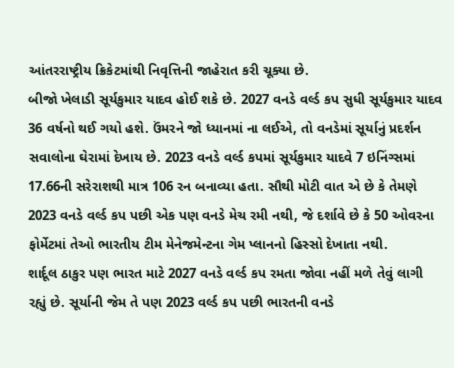આંતરરાષ્ટ્રીય ક્રિકેટમાંથી નિવૃત્તિની જાહેરાત કરી ચૂક્યા છે.
બીજો ખેલાડી સૂર્યકુમાર યાદવ હોઈ શકે છે. 2027 વનડે વર્લ્ડ કપ સુધી સૂર્યકુમાર યાદવ 36 વર્ષનો થઈ ગયો હશે. ઉંમરને જો ધ્યાનમાં ના લઈએ, તો વનડેમાં સૂર્યાનું પ્રદર્શન સવાલોના ઘેરામાં દેખાય છે. 2023 વનડે વર્લ્ડ કપમાં સૂર્યકુમાર યાદવે 7 ઇનિંગ્સમાં 17.66ની સરેરાશથી માત્ર 106 રન બનાવ્યા હતા. સૌથી મોટી વાત એ છે કે તેમણે 2023 વનડે વર્લ્ડ કપ પછી એક પણ વનડે મેચ રમી નથી, જે દર્શાવે છે કે 50 ઓવરના ફોર્મેટમાં તેઓ ભારતીય ટીમ મેનેજમેન્ટના ગેમ પ્લાનનો હિસ્સો દેખાતા નથી.
શાર્દૂલ ઠાકુર પણ ભારત માટે 2027 વનડે વર્લ્ડ કપ રમતા જોવા નહીં મળે તેવું લાગી રહ્યું છે. સૂર્યાની જેમ તે પણ 2023 વર્લ્ડ કપ પછી ભારતની વનડે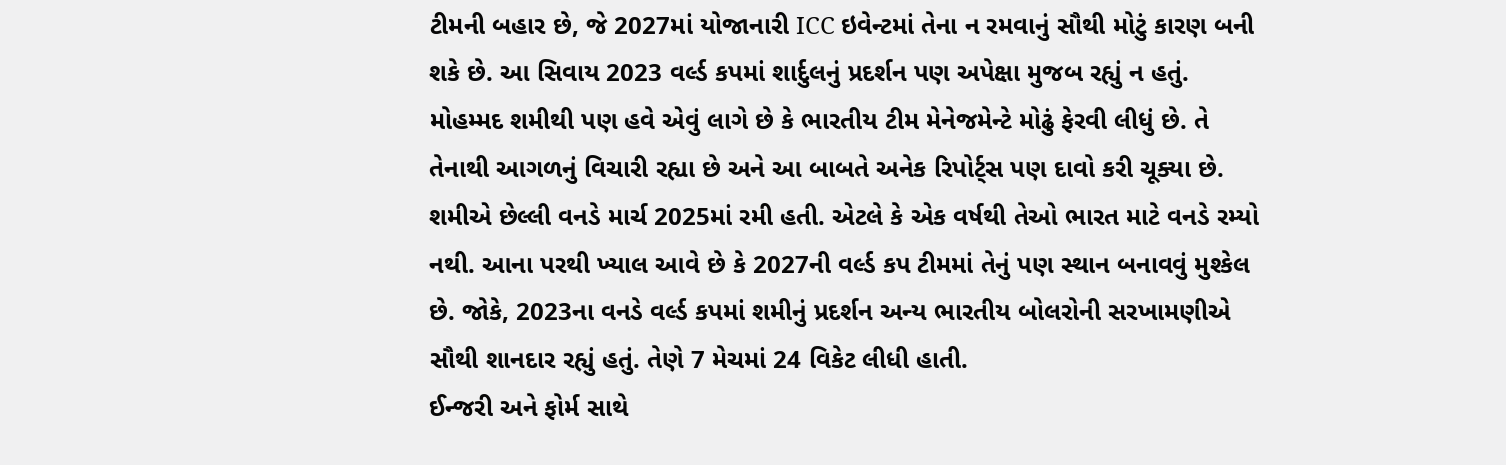ટીમની બહાર છે, જે 2027માં યોજાનારી ICC ઇવેન્ટમાં તેના ન રમવાનું સૌથી મોટું કારણ બની શકે છે. આ સિવાય 2023 વર્લ્ડ કપમાં શાર્દુલનું પ્રદર્શન પણ અપેક્ષા મુજબ રહ્યું ન હતું.
મોહમ્મદ શમીથી પણ હવે એવું લાગે છે કે ભારતીય ટીમ મેનેજમેન્ટે મોઢું ફેરવી લીધું છે. તે તેનાથી આગળનું વિચારી રહ્યા છે અને આ બાબતે અનેક રિપોર્ટ્સ પણ દાવો કરી ચૂક્યા છે. શમીએ છેલ્લી વનડે માર્ચ 2025માં રમી હતી. એટલે કે એક વર્ષથી તેઓ ભારત માટે વનડે રમ્યો નથી. આના પરથી ખ્યાલ આવે છે કે 2027ની વર્લ્ડ કપ ટીમમાં તેનું પણ સ્થાન બનાવવું મુશ્કેલ છે. જોકે, 2023ના વનડે વર્લ્ડ કપમાં શમીનું પ્રદર્શન અન્ય ભારતીય બોલરોની સરખામણીએ સૌથી શાનદાર રહ્યું હતું. તેણે 7 મેચમાં 24 વિકેટ લીધી હાતી.
ઈન્જરી અને ફોર્મ સાથે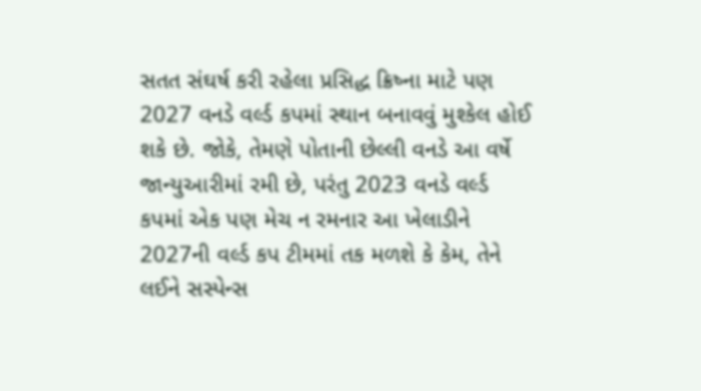સતત સંઘર્ષ કરી રહેલા પ્રસિદ્ધ ક્રિષ્ના માટે પણ 2027 વનડે વર્લ્ડ કપમાં સ્થાન બનાવવું મુશ્કેલ હોઈ શકે છે. જોકે, તેમણે પોતાની છેલ્લી વનડે આ વર્ષે જાન્યુઆરીમાં રમી છે, પરંતુ 2023 વનડે વર્લ્ડ કપમાં એક પણ મેચ ન રમનાર આ ખેલાડીને 2027ની વર્લ્ડ કપ ટીમમાં તક મળશે કે કેમ, તેને લઈને સસ્પેન્સ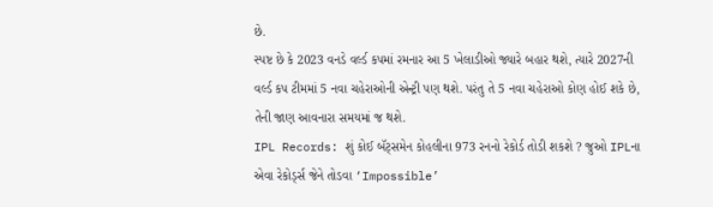છે.
સ્પષ્ટ છે કે 2023 વનડે વર્લ્ડ કપમાં રમનાર આ 5 ખેલાડીઓ જ્યારે બહાર થશે, ત્યારે 2027ની વર્લ્ડ કપ ટીમમાં 5 નવા ચહેરાઓની એન્ટ્રી પણ થશે. પરંતુ તે 5 નવા ચહેરાઓ કોણ હોઈ શકે છે, તેની જાણ આવનારા સમયમાં જ થશે.
IPL Records: શું કોઈ બૅટ્સમેન કોહલીના 973 રનનો રેકોર્ડ તોડી શકશે ? જુઓ IPLના એવા રેકોર્ડ્સ જેને તોડવા ‘Impossible’